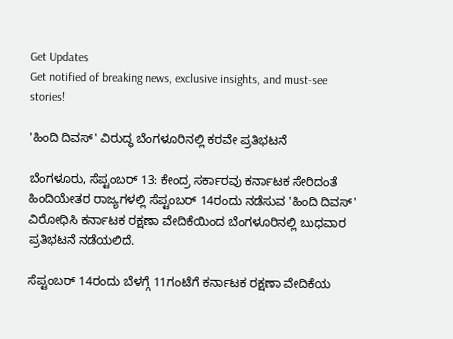Get Updates
Get notified of breaking news, exclusive insights, and must-see stories!

'ಹಿಂದಿ ದಿವಸ್' ವಿರುದ್ಧ ಬೆಂಗಳೂರಿನಲ್ಲಿ ಕರವೇ ಪ್ರತಿಭಟನೆ

ಬೆಂಗಳೂರು, ಸೆಪ್ಟಂಬರ್ 13: ಕೇಂದ್ರ ಸರ್ಕಾರವು ಕರ್ನಾಟಕ ಸೇರಿದಂತೆ ಹಿಂದಿಯೇತರ ರಾಜ್ಯಗಳಲ್ಲಿ ಸೆಪ್ಟಂಬರ್ 14ರಂದು ನಡೆಸುವ 'ಹಿಂದಿ ದಿವಸ್' ವಿರೋಧಿಸಿ ಕರ್ನಾಟಕ ರಕ್ಷಣಾ ವೇದಿಕೆಯಿಂದ ಬೆಂಗಳೂರಿನಲ್ಲಿ ಬುಧವಾರ ಪ್ರತಿಭಟನೆ ನಡೆಯಲಿದೆ.

ಸೆಪ್ಟಂಬರ್ 14ರಂದು ಬೆಳಗ್ಗೆ 11ಗಂಟೆಗೆ ಕರ್ನಾಟಕ ರಕ್ಷಣಾ ವೇದಿಕೆಯ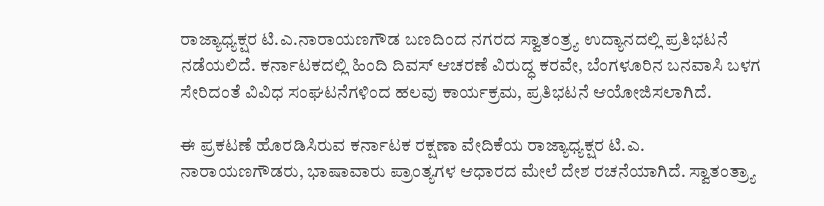ರಾಜ್ಯಾಧ್ಯಕ್ಷರ ಟಿ.ಎ.ನಾರಾಯಣಗೌಡ ಬಣದಿಂದ ನಗರದ ಸ್ವಾತಂತ್ರ್ಯ ಉದ್ಯಾನದಲ್ಲಿ ಪ್ರತಿಭಟನೆ ನಡೆಯಲಿದೆ. ಕರ್ನಾಟಕದಲ್ಲಿ ಹಿಂದಿ ದಿವಸ್ ಆಚರಣೆ ವಿರುದ್ಧ ಕರವೇ, ಬೆಂಗಳೂರಿನ ಬನವಾಸಿ ಬಳಗ ಸೇರಿದಂತೆ ವಿವಿಧ ಸಂಘಟನೆಗಳಿಂದ ಹಲವು ಕಾರ್ಯಕ್ರಮ, ಪ್ರತಿಭಟನೆ ಆಯೋಜಿಸಲಾಗಿದೆ.

ಈ ಪ್ರಕಟಣೆ ಹೊರಡಿಸಿರುವ ಕರ್ನಾಟಕ ರಕ್ಷಣಾ ವೇದಿಕೆಯ ರಾಜ್ಯಾಧ್ಯಕ್ಷರ ಟಿ.ಎ. ನಾರಾಯಣಗೌಡರು, ಭಾಷಾವಾರು ಪ್ರಾಂತ್ಯಗಳ ಆಧಾರದ ಮೇಲೆ ದೇಶ ರಚನೆಯಾಗಿದೆ. ಸ್ವಾತಂತ್ರ್ಯಾ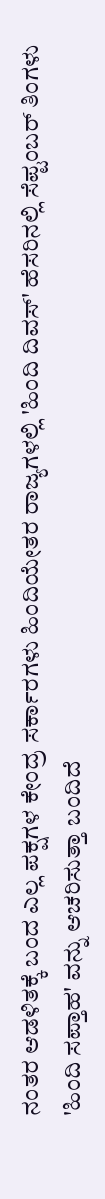ನಂತರ ಆಡಳಿತಕ್ಕೆ ಬಂದ ಎಲ್ಲ ಪಕ್ಷಗಳ ಕೇಂದ್ರ ಸರ್ಕಾರಗಳು ಹಿಂದಿಯೇತರ ರಾಜ್ಯಗಳಲ್ಲಿ 'ಹಿಂದಿ ದಿವಸ್' ಹೆಸರಿನಲ್ಲಿ ಸೆಪ್ಟಂಬರ್ ತಿಂಗಳು 'ಹಿಂದಿ ಸಪ್ತಾಹ' ವನ್ನು ಆಚರಿಸುತ್ತಾ ಬಂದಿದೆ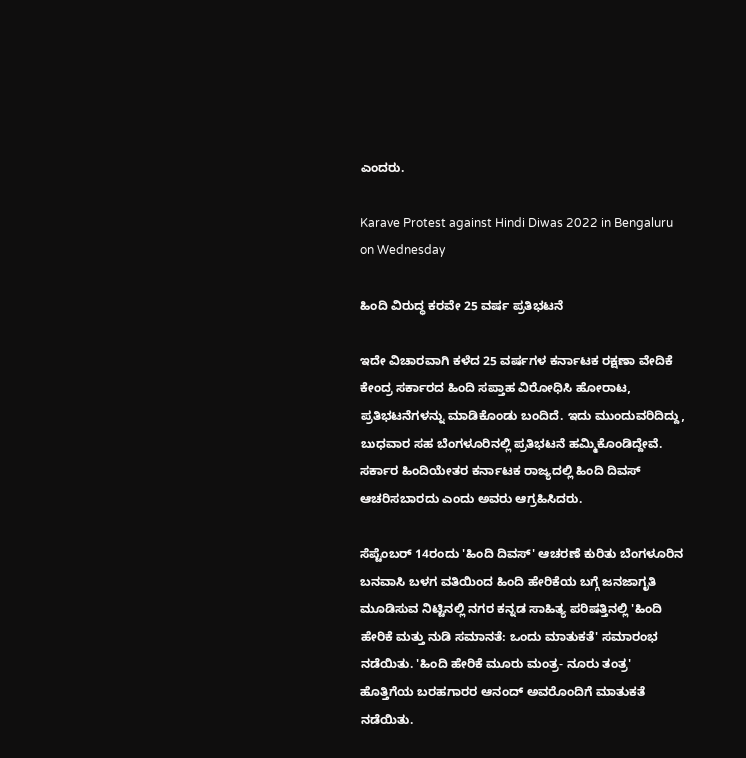ಎಂದರು.

Karave Protest against Hindi Diwas 2022 in Bengaluru on Wednesday

ಹಿಂದಿ ವಿರುದ್ಧ ಕರವೇ 25 ವರ್ಷ ಪ್ರತಿಭಟನೆ

ಇದೇ ವಿಚಾರವಾಗಿ ಕಳೆದ 25 ವರ್ಷಗಳ ಕರ್ನಾಟಕ ರಕ್ಷಣಾ ವೇದಿಕೆ ಕೇಂದ್ರ ಸರ್ಕಾರದ ಹಿಂದಿ ಸಪ್ತಾಹ ವಿರೋಧಿಸಿ ಹೋರಾಟ, ಪ್ರತಿಭಟನೆಗಳನ್ನು ಮಾಡಿಕೊಂಡು ಬಂದಿದೆ. ಇದು ಮುಂದುವರಿದಿದ್ದು, ಬುಧವಾರ ಸಹ ಬೆಂಗಳೂರಿನಲ್ಲಿ ಪ್ರತಿಭಟನೆ ಹಮ್ಮಿಕೊಂಡಿದ್ದೇವೆ. ಸರ್ಕಾರ ಹಿಂದಿಯೇತರ ಕರ್ನಾಟಕ ರಾಜ್ಯದಲ್ಲಿ ಹಿಂದಿ ದಿವಸ್ ಆಚರಿಸಬಾರದು ಎಂದು ಅವರು ಆಗ್ರಹಿಸಿದರು.

ಸೆಪ್ಟೆಂಬರ್ 14ರಂದು 'ಹಿಂದಿ ದಿವಸ್' ಆಚರಣೆ ಕುರಿತು ಬೆಂಗಳೂರಿನ ಬನವಾಸಿ ಬಳಗ ವತಿಯಿಂದ ಹಿಂದಿ ಹೇರಿಕೆಯ ಬಗ್ಗೆ ಜನಜಾಗೃತಿ ಮೂಡಿಸುವ ನಿಟ್ಟಿನಲ್ಲಿ ನಗರ ಕನ್ನಡ ಸಾಹಿತ್ಯ ಪರಿಷತ್ತಿನಲ್ಲಿ 'ಹಿಂದಿ ಹೇರಿಕೆ ಮತ್ತು ನುಡಿ ಸಮಾನತೆ: ಒಂದು ಮಾತುಕತೆ' ಸಮಾರಂಭ ನಡೆಯಿತು. 'ಹಿಂದಿ ಹೇರಿಕೆ ಮೂರು ಮಂತ್ರ- ನೂರು ತಂತ್ರ' ಹೊತ್ತಿಗೆಯ ಬರಹಗಾರರ ಆನಂದ್ ಅವರೊಂದಿಗೆ ಮಾತುಕತೆ ನಡೆಯಿತು.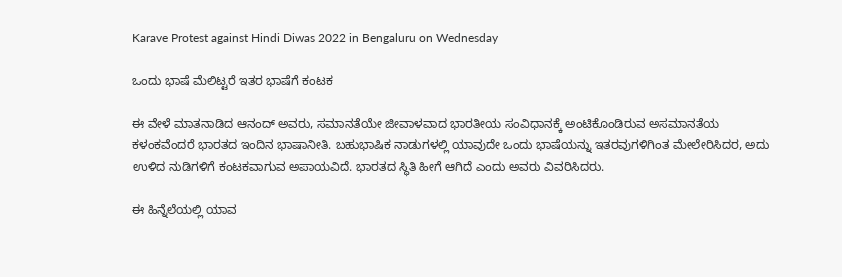Karave Protest against Hindi Diwas 2022 in Bengaluru on Wednesday

ಒಂದು ಭಾಷೆ ಮೆಲಿಟ್ಟರೆ ಇತರ ಭಾಷೆಗೆ ಕಂಟಕ

ಈ ವೇಳೆ ಮಾತನಾಡಿದ ಆನಂದ್ ಅವರು, ಸಮಾನತೆಯೇ ಜೀವಾಳವಾದ ಭಾರತೀಯ ಸಂವಿಧಾನಕ್ಕೆ ಅಂಟಿಕೊಂಡಿರುವ ಅಸಮಾನತೆಯ ಕಳಂಕವೆಂದರೆ ಭಾರತದ ಇಂದಿನ ಭಾಷಾನೀತಿ. ಬಹುಭಾಷಿಕ ನಾಡುಗಳಲ್ಲಿ ಯಾವುದೇ ಒಂದು ಭಾಷೆಯನ್ನು ಇತರವುಗಳಿಗಿಂತ ಮೇಲೇರಿಸಿದರ, ಅದು ಉಳಿದ ನುಡಿಗಳಿಗೆ ಕಂಟಕವಾಗುವ ಅಪಾಯವಿದೆ. ಭಾರತದ ಸ್ಥಿತಿ ಹೀಗೆ ಆಗಿದೆ ಎಂದು ಅವರು ವಿವರಿಸಿದರು.

ಈ ಹಿನ್ನೆಲೆಯಲ್ಲಿ ಯಾವ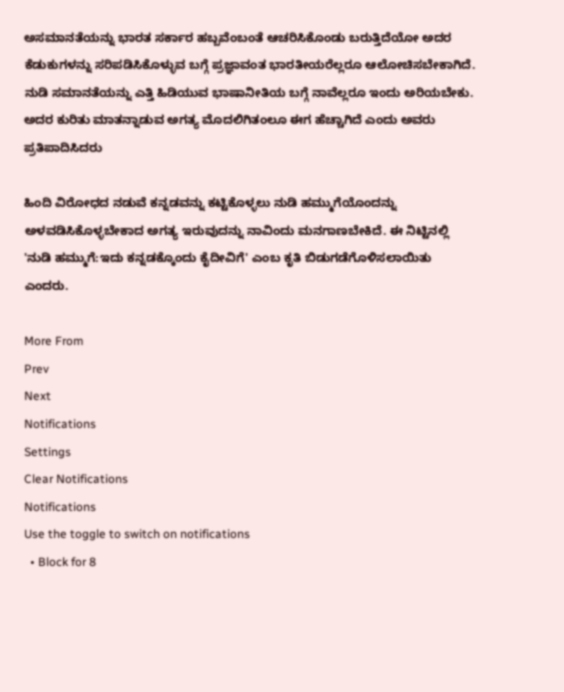ಅಸಮಾನತೆಯನ್ನು ಭಾರತ ಸರ್ಕಾರ ಹಬ್ಬವೆಂಬಂತೆ ಆಚರಿಸಿಕೊಂಡು ಬರುತ್ತಿದೆಯೋ ಅದರ ಕೆಡುಕುಗಳನ್ನು ಸರಿಪಡಿಸಿಕೊಳ್ಳುವ ಬಗ್ಗೆ ಪ್ರಜ್ಞಾವಂತ ಭಾರತೀಯರೆಲ್ಲರೂ ಆಲೋಚಿಸಬೇಕಾಗಿದೆ. ನುಡಿ ಸಮಾನತೆಯನ್ನು ಎತ್ತಿ ಹಿಡಿಯುವ ಭಾಷಾನೀತಿಯ ಬಗ್ಗೆ ನಾವೆಲ್ಲರೂ ಇಂದು ಅರಿಯಬೇಕು. ಅದರ ಕುರಿತು ಮಾತನ್ನಾಡುವ ಅಗತ್ಯ ಮೊದಲಿಗಿತಂಲೂ ಈಗ ಹೆಚ್ಚಾಗಿದೆ ಎಂದು ಅವರು ಪ್ರತಿಪಾದಿಸಿದರು

ಹಿಂದಿ ವಿರೋಧದ ನಡುವೆ ಕನ್ನಡವನ್ನು ಕಟ್ಟಿಕೊಳ್ಳಲು ನುಡಿ ಹಮ್ಮುಗೆಯೊಂದನ್ನು ಅಳವಡಿಸಿಕೊಳ್ಳಬೇಕಾದ ಅಗತ್ಯ ಇರುವುದನ್ನು ನಾವಿಂದು ಮನಗಾಣಬೇಕಿದೆ. ಈ ನಿಟ್ಟಿನಲ್ಲಿ 'ನುಡಿ ಹಮ್ಮುಗೆ:ಇದು ಕನ್ನಡಕ್ಕೊಂದು ಕೈದೀವಿಗೆ' ಎಂಬ ಕೃತಿ ಬಿಡುಗಡೆಗೊಳಿಸಲಾಯಿತು ಎಂದರು.

More From
Prev
Next
Notifications
Settings
Clear Notifications
Notifications
Use the toggle to switch on notifications
  • Block for 8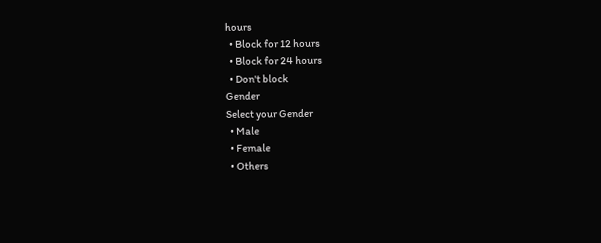hours
  • Block for 12 hours
  • Block for 24 hours
  • Don't block
Gender
Select your Gender
  • Male
  • Female
  • Others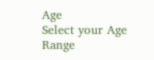Age
Select your Age Range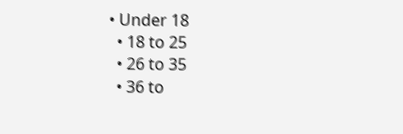• Under 18
  • 18 to 25
  • 26 to 35
  • 36 to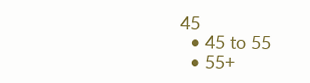45
  • 45 to 55
  • 55+